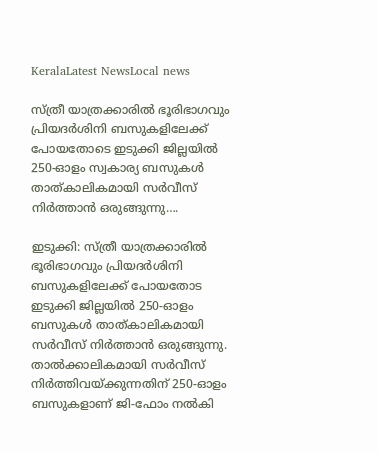KeralaLatest NewsLocal news

സ്ത്രീ യാത്രക്കാരില്‍ ഭൂരിഭാഗവും പ്രിയദര്‍ശിനി ബസുകളിലേക്ക് പോയതോടെ ഇടുക്കി ജില്ലയില്‍ 250-ഓളം സ്വകാര്യ ബസുകള്‍ താത്കാലികമായി സര്‍വീസ് നിര്‍ത്താന്‍ ഒരുങ്ങുന്നു….

ഇടുക്കി: സ്ത്രീ യാത്രക്കാരില്‍ ഭൂരിഭാഗവും പ്രിയദര്‍ശിനി ബസുകളിലേക്ക് പോയതോട ഇടുക്കി ജില്ലയില്‍ 250-ഓളം ബസുകള്‍ താത്കാലികമായി സര്‍വീസ് നിര്‍ത്താന്‍ ഒരുങ്ങുന്നു. താല്‍ക്കാലികമായി സര്‍വീസ് നിര്‍ത്തിവയ്ക്കുന്നതിന് 250-ഓളം ബസുകളാണ് ജി-ഫോം നല്‍കി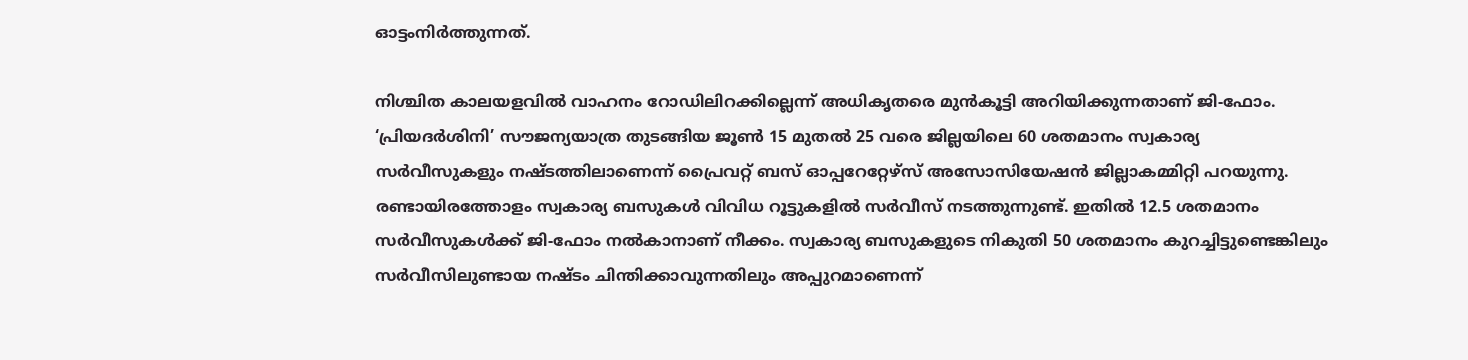ഓട്ടംനിര്‍ത്തുന്നത്.

നിശ്ചിത കാലയളവില്‍ വാഹനം റോഡിലിറക്കില്ലെന്ന് അധികൃതരെ മുന്‍കൂട്ടി അറിയിക്കുന്നതാണ് ജി-ഫോം.
‘പ്രിയദര്‍ശിനി’ സൗജന്യയാത്ര തുടങ്ങിയ ജൂണ്‍ 15 മുതല്‍ 25 വരെ ജില്ലയിലെ 60 ശതമാനം സ്വകാര്യ സര്‍വീസുകളും നഷ്ടത്തിലാണെന്ന് പ്രൈവറ്റ് ബസ് ഓപ്പറേറ്റേഴ്‌സ് അസോസിയേഷന്‍ ജില്ലാകമ്മിറ്റി പറയുന്നു. രണ്ടായിരത്തോളം സ്വകാര്യ ബസുകള്‍ വിവിധ റൂട്ടുകളില്‍ സര്‍വീസ് നടത്തുന്നുണ്ട്. ഇതില്‍ 12.5 ശതമാനം സര്‍വീസുകള്‍ക്ക് ജി-ഫോം നല്‍കാനാണ് നീക്കം. സ്വകാര്യ ബസുകളുടെ നികുതി 50 ശതമാനം കുറച്ചിട്ടുണ്ടെങ്കിലും സര്‍വീസിലുണ്ടായ നഷ്ടം ചിന്തിക്കാവുന്നതിലും അപ്പുറമാണെന്ന്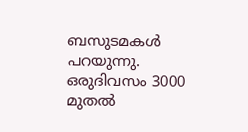ബസുടമകള്‍ പറയുന്നു. ഒരുദിവസം 3000 മുതല്‍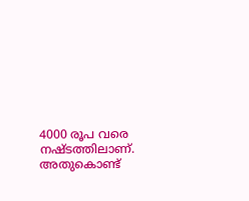4000 രൂപ വരെ നഷ്ടത്തിലാണ്. അതുകൊണ്ട്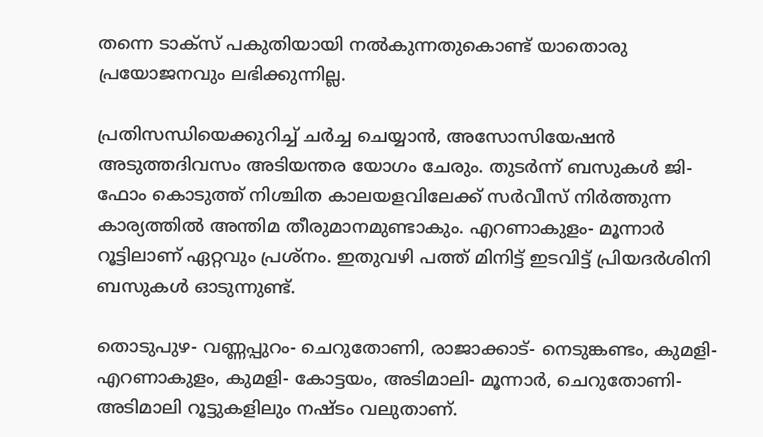തന്നെ ടാക്‌സ് പകുതിയായി നല്‍കുന്നതുകൊണ്ട് യാതൊരു പ്രയോജനവും ലഭിക്കുന്നില്ല.

പ്രതിസന്ധിയെക്കുറിച്ച് ചര്‍ച്ച ചെയ്യാന്‍, അസോസിയേഷന്‍ അടുത്തദിവസം അടിയന്തര യോഗം ചേരും. തുടര്‍ന്ന് ബസുകള്‍ ജി-ഫോം കൊടുത്ത് നിശ്ചിത കാലയളവിലേക്ക് സര്‍വീസ് നിര്‍ത്തുന്ന കാര്യത്തില്‍ അന്തിമ തീരുമാനമുണ്ടാകും. എറണാകുളം- മൂന്നാര്‍ റൂട്ടിലാണ് ഏറ്റവും പ്രശ്‌നം. ഇതുവഴി പത്ത് മിനിട്ട് ഇടവിട്ട് പ്രിയദര്‍ശിനി ബസുകള്‍ ഓടുന്നുണ്ട്.

തൊടുപുഴ- വണ്ണപ്പുറം- ചെറുതോണി, രാജാക്കാട്- നെടുങ്കണ്ടം, കുമളി- എറണാകുളം, കുമളി- കോട്ടയം, അടിമാലി- മൂന്നാര്‍, ചെറുതോണി- അടിമാലി റൂട്ടുകളിലും നഷ്ടം വലുതാണ്.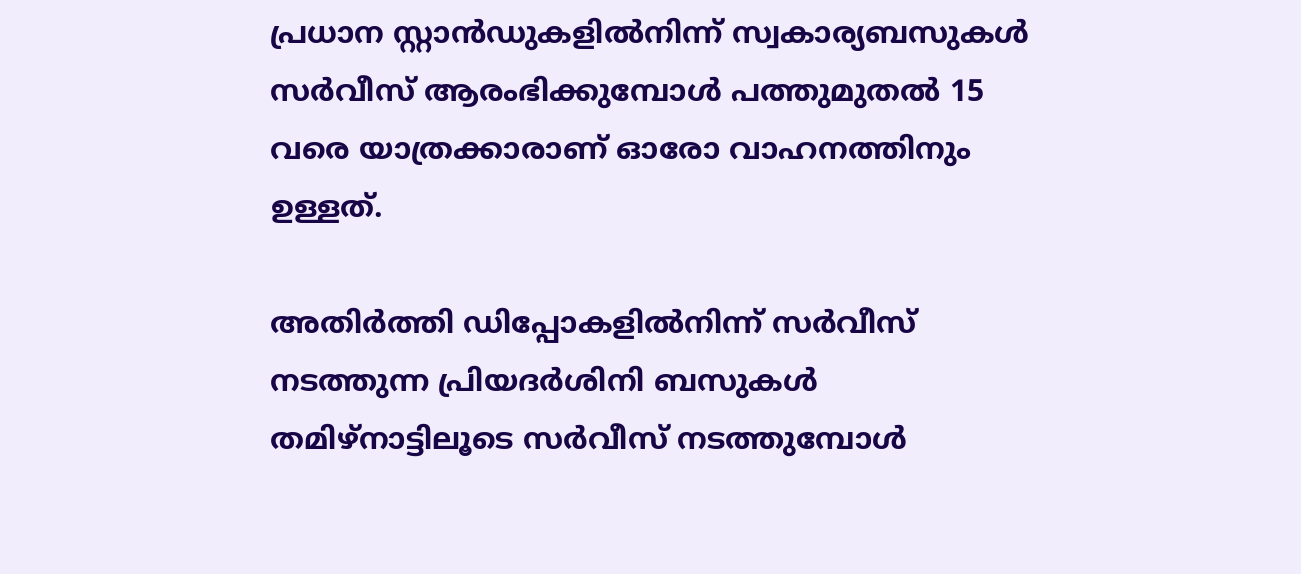പ്രധാന സ്റ്റാന്‍ഡുകളില്‍നിന്ന് സ്വകാര്യബസുകള്‍ സര്‍വീസ് ആരംഭിക്കുമ്പോള്‍ പത്തുമുതല്‍ 15 വരെ യാത്രക്കാരാണ് ഓരോ വാഹനത്തിനും ഉള്ളത്.

അതിര്‍ത്തി ഡിപ്പോകളില്‍നിന്ന് സര്‍വീസ് നടത്തുന്ന പ്രിയദര്‍ശിനി ബസുകള്‍ തമിഴ്‌നാട്ടിലൂടെ സര്‍വീസ് നടത്തുമ്പോള്‍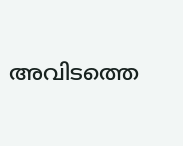അവിടത്തെ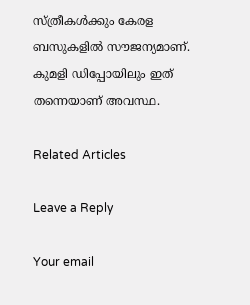സ്ത്രീകള്‍ക്കും കേരള ബസുകളില്‍ സൗജന്യമാണ്. കുമളി ഡിപ്പോയിലും ഇത് തന്നെയാണ് അവസ്ഥ.

Related Articles

Leave a Reply

Your email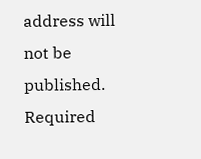address will not be published. Required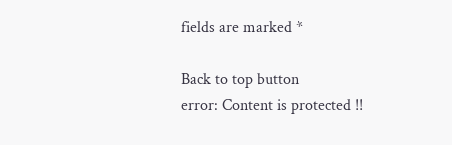fields are marked *

Back to top button
error: Content is protected !!